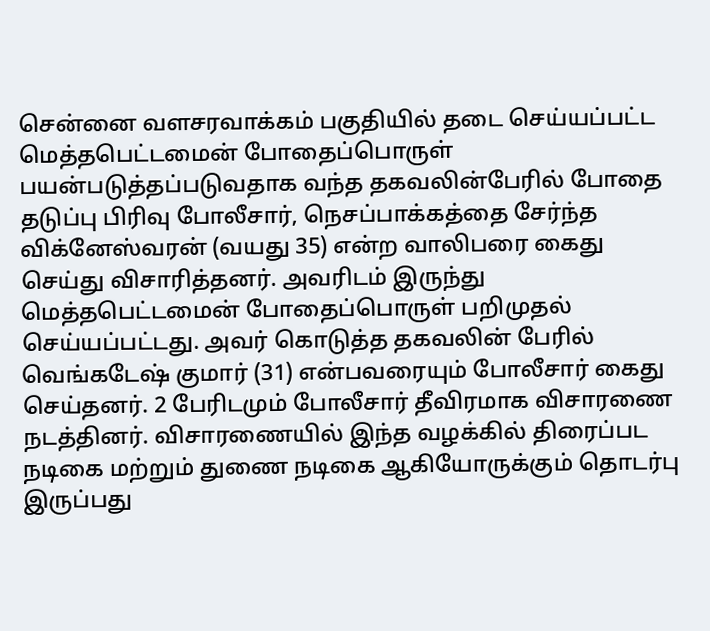சென்னை வளசரவாக்கம் பகுதியில் தடை செய்யப்பட்ட மெத்தபெட்டமைன் போதைப்பொருள் பயன்படுத்தப்படுவதாக வந்த தகவலின்பேரில் போதை தடுப்பு பிரிவு போலீசார், நெசப்பாக்கத்தை சேர்ந்த விக்னேஸ்வரன் (வயது 35) என்ற வாலிபரை கைது செய்து விசாரித்தனர். அவரிடம் இருந்து மெத்தபெட்டமைன் போதைப்பொருள் பறிமுதல் செய்யப்பட்டது. அவர் கொடுத்த தகவலின் பேரில் வெங்கடேஷ் குமார் (31) என்பவரையும் போலீசார் கைது செய்தனர். 2 பேரிடமும் போலீசார் தீவிரமாக விசாரணை நடத்தினர். விசாரணையில் இந்த வழக்கில் திரைப்பட நடிகை மற்றும் துணை நடிகை ஆகியோருக்கும் தொடர்பு இருப்பது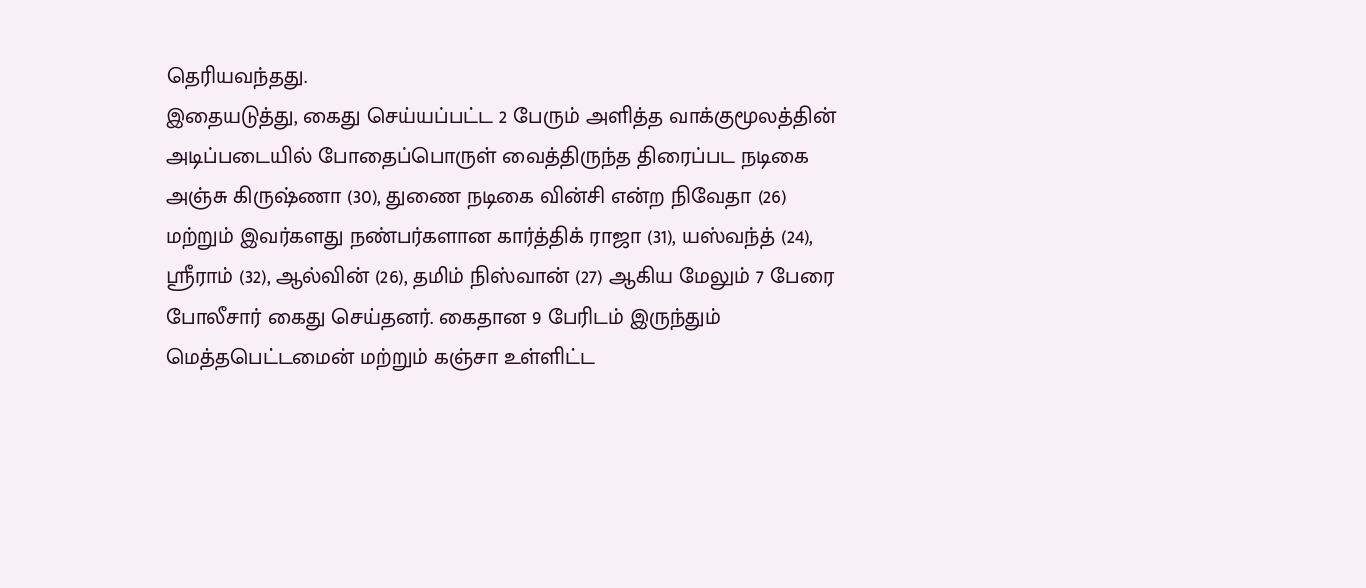தெரியவந்தது.
இதையடுத்து, கைது செய்யப்பட்ட 2 பேரும் அளித்த வாக்குமூலத்தின் அடிப்படையில் போதைப்பொருள் வைத்திருந்த திரைப்பட நடிகை அஞ்சு கிருஷ்ணா (30), துணை நடிகை வின்சி என்ற நிவேதா (26) மற்றும் இவர்களது நண்பர்களான கார்த்திக் ராஜா (31), யஸ்வந்த் (24), ஸ்ரீராம் (32), ஆல்வின் (26), தமிம் நிஸ்வான் (27) ஆகிய மேலும் 7 பேரை போலீசார் கைது செய்தனர். கைதான 9 பேரிடம் இருந்தும் மெத்தபெட்டமைன் மற்றும் கஞ்சா உள்ளிட்ட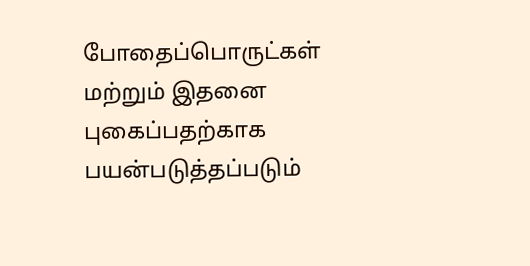போதைப்பொருட்கள் மற்றும் இதனை புகைப்பதற்காக பயன்படுத்தப்படும்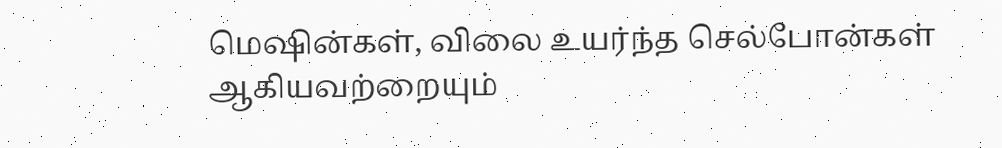மெஷின்கள், விலை உயர்ந்த செல்போன்கள் ஆகியவற்றையும்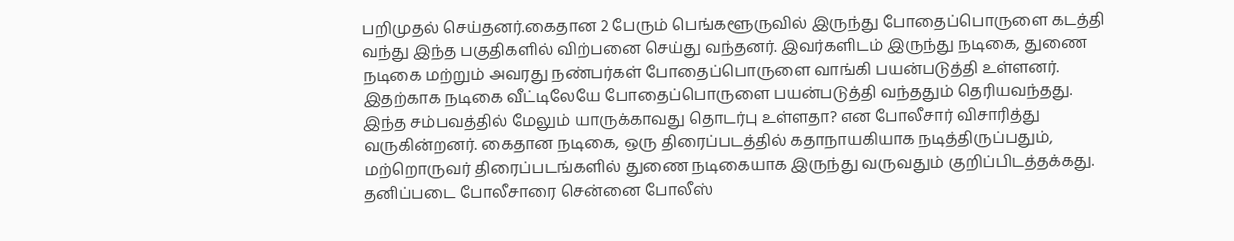பறிமுதல் செய்தனர்.கைதான 2 பேரும் பெங்களூருவில் இருந்து போதைப்பொருளை கடத்தி வந்து இந்த பகுதிகளில் விற்பனை செய்து வந்தனர். இவர்களிடம் இருந்து நடிகை, துணை நடிகை மற்றும் அவரது நண்பர்கள் போதைப்பொருளை வாங்கி பயன்படுத்தி உள்ளனர். இதற்காக நடிகை வீட்டிலேயே போதைப்பொருளை பயன்படுத்தி வந்ததும் தெரியவந்தது.
இந்த சம்பவத்தில் மேலும் யாருக்காவது தொடர்பு உள்ளதா? என போலீசார் விசாரித்து வருகின்றனர். கைதான நடிகை, ஒரு திரைப்படத்தில் கதாநாயகியாக நடித்திருப்பதும், மற்றொருவர் திரைப்படங்களில் துணை நடிகையாக இருந்து வருவதும் குறிப்பிடத்தக்கது. தனிப்படை போலீசாரை சென்னை போலீஸ்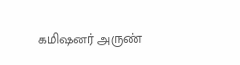கமிஷனர் அருண்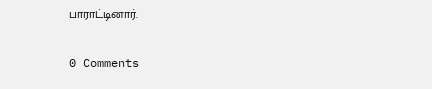பாராட்டினார்.

0 Comments